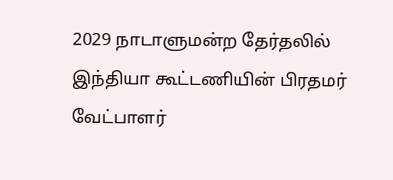2029 நாடாளுமன்ற தேர்தலில் இந்தியா கூட்டணியின் பிரதமர் வேட்பாளர்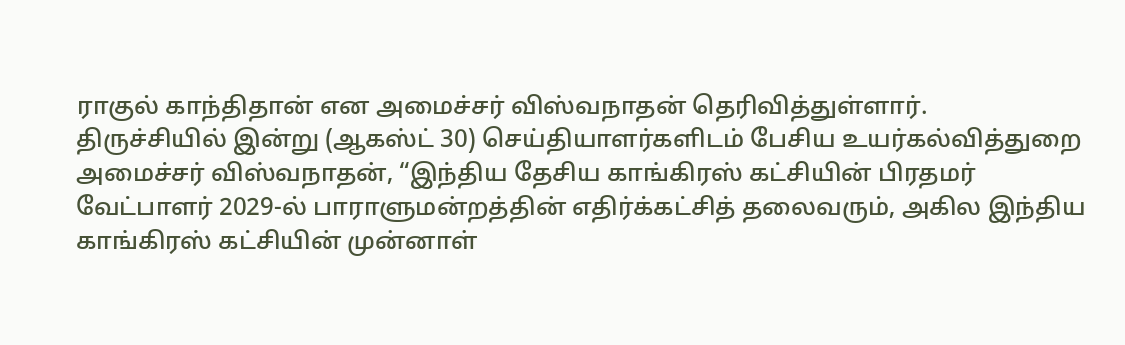ராகுல் காந்திதான் என அமைச்சர் விஸ்வநாதன் தெரிவித்துள்ளார்.
திருச்சியில் இன்று (ஆகஸ்ட் 30) செய்தியாளர்களிடம் பேசிய உயர்கல்வித்துறை அமைச்சர் விஸ்வநாதன், “இந்திய தேசிய காங்கிரஸ் கட்சியின் பிரதமர் வேட்பாளர் 2029-ல் பாராளுமன்றத்தின் எதிர்க்கட்சித் தலைவரும், அகில இந்திய காங்கிரஸ் கட்சியின் முன்னாள்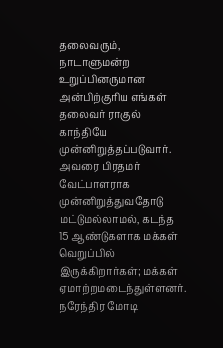தலைவரும், நாடாளுமன்ற உறுப்பினருமான அன்பிற்குரிய எங்கள் தலைவர் ராகுல் காந்தியே முன்னிறுத்தப்படுவார்.
அவரை பிரதமர் வேட்பாளராக முன்னிறுத்துவதோடு மட்டுமல்லாமல், கடந்த 15 ஆண்டுகளாக மக்கள் வெறுப்பில் இருக்கிறார்கள்; மக்கள் ஏமாற்றமடைந்துள்ளனர். நரேந்திர மோடி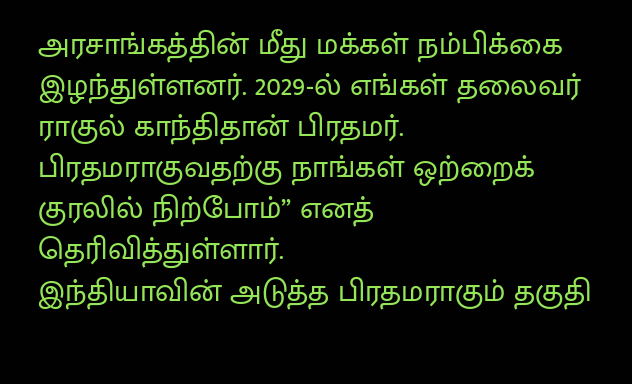அரசாங்கத்தின் மீது மக்கள் நம்பிக்கை இழந்துள்ளனர். 2029-ல் எங்கள் தலைவர் ராகுல் காந்திதான் பிரதமர். பிரதமராகுவதற்கு நாங்கள் ஒற்றைக் குரலில் நிற்போம்” எனத் தெரிவித்துள்ளார்.
இந்தியாவின் அடுத்த பிரதமராகும் தகுதி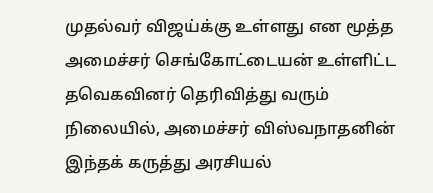முதல்வர் விஜய்க்கு உள்ளது என மூத்த அமைச்சர் செங்கோட்டையன் உள்ளிட்ட தவெகவினர் தெரிவித்து வரும் நிலையில், அமைச்சர் விஸ்வநாதனின் இந்தக் கருத்து அரசியல்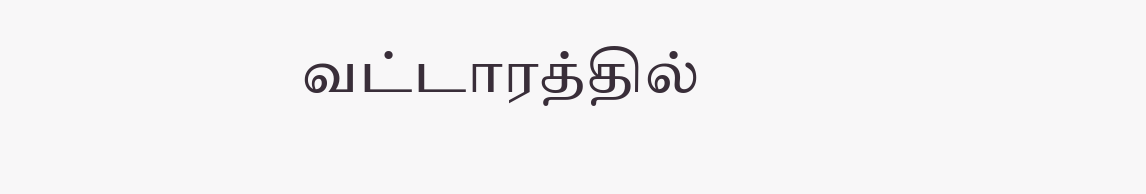வட்டாரத்தில்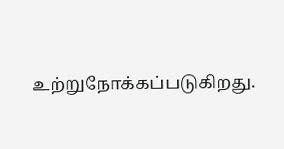உற்றுநோக்கப்படுகிறது.